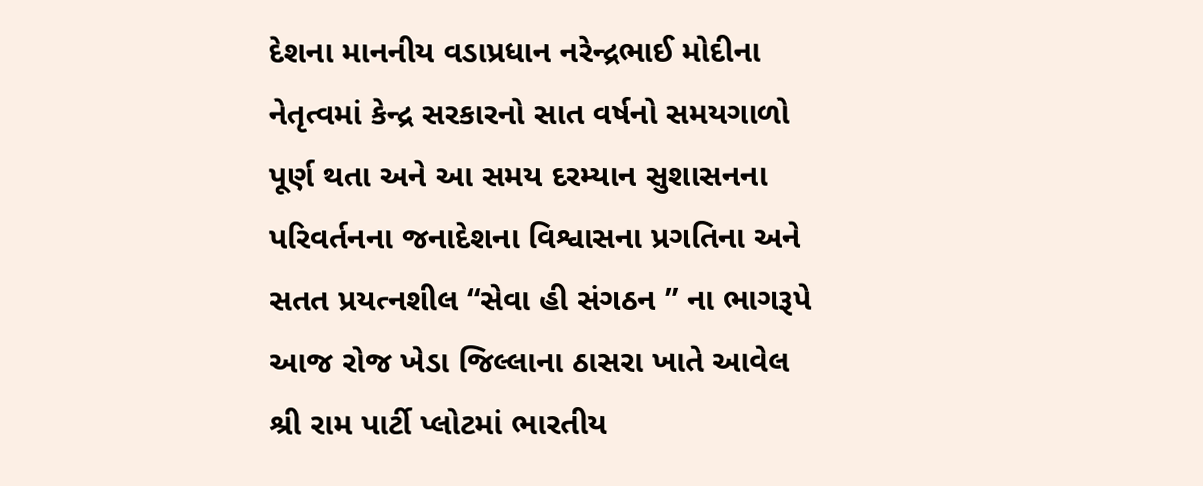દેશના માનનીય વડાપ્રધાન નરેન્દ્રભાઈ મોદીના નેતૃત્વમાં કેન્દ્ર સરકારનો સાત વર્ષનો સમયગાળો પૂર્ણ થતા અને આ સમય દરમ્યાન સુશાસનના પરિવર્તનના જનાદેશના વિશ્વાસના પ્રગતિના અને સતત પ્રયત્નશીલ “સેવા હી સંગઠન ” ના ભાગરૂપે આજ રોજ ખેડા જિલ્લાના ઠાસરા ખાતે આવેલ શ્રી રામ પાર્ટી પ્લોટમાં ભારતીય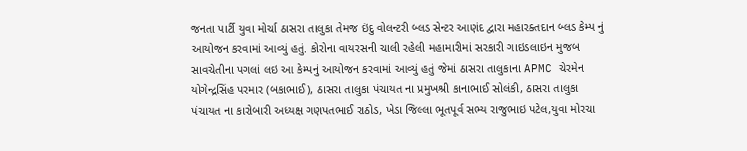જનતા પાર્ટી યુવા મોર્ચા ઠાસરા તાલુકા તેમજ ઇંદુ વોલન્ટરી બ્લડ સેન્ટર આણંદ દ્વારા મહારક્તદાન બ્લડ કેમ્પ નું આયોજન કરવામાં આવ્યું હતું. કોરોના વાયરસની ચાલી રહેલી મહામારીમાં સરકારી ગાઇડલાઇન મુજબ સાવચેતીના પગલાં લઇ આ કેમ્પનું આયોજન કરવામાં આવ્યું હતું જેમાં ઠાસરા તાલુકાના APMC ચેરમેન યોગેન્દ્રસિંહ પરમાર (બકાભાઈ), ઠાસરા તાલુકા પંચાયત ના પ્રમુખશ્રી કાનાભાઈ સોલંકી, ઠાસરા તાલુકા પંચાયત ના કારોબારી અધ્યક્ષ ગણપતભાઈ રાઠોડ, ખેડા જિલ્લા ભૂતપૂર્વ સભ્ય રાજુભાઇ પટેલ,યુવા મોરચા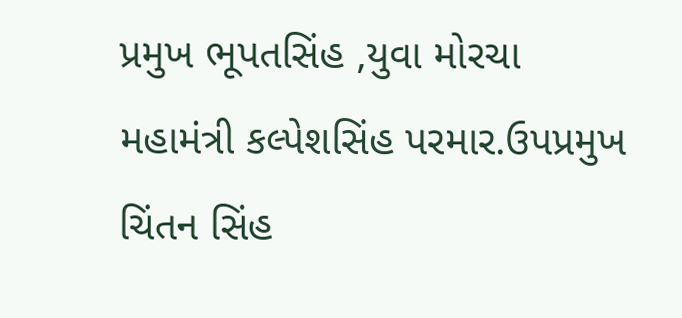પ્રમુખ ભૂપતસિંહ ,યુવા મોરચા મહામંત્રી કલ્પેશસિંહ પરમાર.ઉપપ્રમુખ ચિંતન સિંહ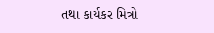તથા કાર્યકર મિત્રો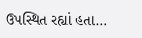ઉપસ્થિત રહ્યાં હતા…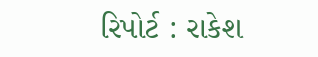રિપોર્ટ : રાકેશ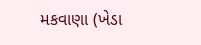મકવાણા (ખેડા